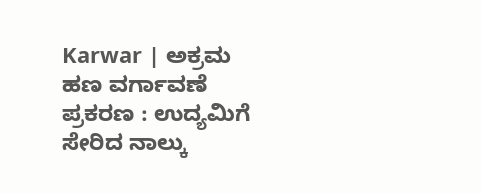Karwar | ಅಕ್ರಮ ಹಣ ವರ್ಗಾವಣೆ ಪ್ರಕರಣ : ಉದ್ಯಮಿಗೆ ಸೇರಿದ ನಾಲ್ಕು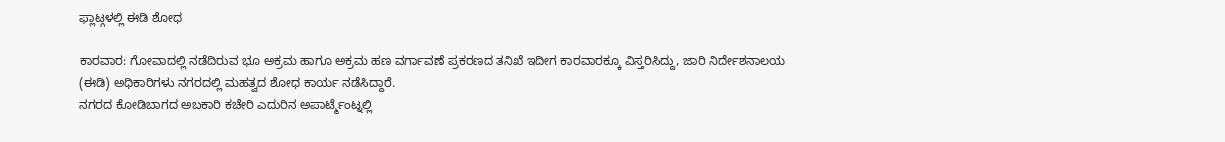ಫ್ಲಾಟ್ಗಳಲ್ಲಿ ಈಡಿ ಶೋಧ

ಕಾರವಾರ: ಗೋವಾದಲ್ಲಿ ನಡೆದಿರುವ ಭೂ ಅಕ್ರಮ ಹಾಗೂ ಅಕ್ರಮ ಹಣ ವರ್ಗಾವಣೆ ಪ್ರಕರಣದ ತನಿಖೆ ಇದೀಗ ಕಾರವಾರಕ್ಕೂ ವಿಸ್ತರಿಸಿದ್ದು, ಜಾರಿ ನಿರ್ದೇಶನಾಲಯ (ಈಡಿ) ಅಧಿಕಾರಿಗಳು ನಗರದಲ್ಲಿ ಮಹತ್ವದ ಶೋಧ ಕಾರ್ಯ ನಡೆಸಿದ್ದಾರೆ.
ನಗರದ ಕೋಡಿಬಾಗದ ಅಬಕಾರಿ ಕಚೇರಿ ಎದುರಿನ ಅಪಾರ್ಟ್ಮೆಂಟ್ನಲ್ಲಿ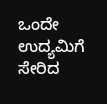ಒಂದೇ ಉದ್ಯಮಿಗೆ ಸೇರಿದ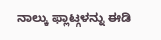ನಾಲ್ಕು ಫ್ಲಾಟ್ಗಳನ್ನು ಈಡಿ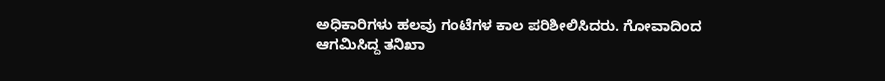ಅಧಿಕಾರಿಗಳು ಹಲವು ಗಂಟೆಗಳ ಕಾಲ ಪರಿಶೀಲಿಸಿದರು. ಗೋವಾದಿಂದ ಆಗಮಿಸಿದ್ದ ತನಿಖಾ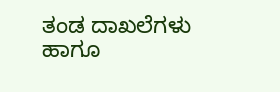ತಂಡ ದಾಖಲೆಗಳು ಹಾಗೂ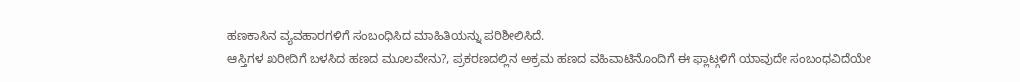ಹಣಕಾಸಿನ ವ್ಯವಹಾರಗಳಿಗೆ ಸಂಬಂಧಿಸಿದ ಮಾಹಿತಿಯನ್ನು ಪರಿಶೀಲಿಸಿದೆ.
ಆಸ್ತಿಗಳ ಖರೀದಿಗೆ ಬಳಸಿದ ಹಣದ ಮೂಲವೇನು?, ಪ್ರಕರಣದಲ್ಲಿನ ಅಕ್ರಮ ಹಣದ ವಹಿವಾಟಿನೊಂದಿಗೆ ಈ ಫ್ಲಾಟ್ಗಳಿಗೆ ಯಾವುದೇ ಸಂಬಂಧವಿದೆಯೇ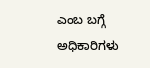ಎಂಬ ಬಗ್ಗೆ ಅಧಿಕಾರಿಗಳು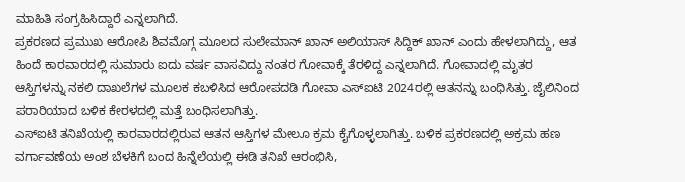ಮಾಹಿತಿ ಸಂಗ್ರಹಿಸಿದ್ದಾರೆ ಎನ್ನಲಾಗಿದೆ.
ಪ್ರಕರಣದ ಪ್ರಮುಖ ಆರೋಪಿ ಶಿವಮೊಗ್ಗ ಮೂಲದ ಸುಲೇಮಾನ್ ಖಾನ್ ಅಲಿಯಾಸ್ ಸಿದ್ದಿಕ್ ಖಾನ್ ಎಂದು ಹೇಳಲಾಗಿದ್ದು, ಆತ ಹಿಂದೆ ಕಾರವಾರದಲ್ಲಿ ಸುಮಾರು ಐದು ವರ್ಷ ವಾಸವಿದ್ದು ನಂತರ ಗೋವಾಕ್ಕೆ ತೆರಳಿದ್ದ ಎನ್ನಲಾಗಿದೆ. ಗೋವಾದಲ್ಲಿ ಮೃತರ ಆಸ್ತಿಗಳನ್ನು ನಕಲಿ ದಾಖಲೆಗಳ ಮೂಲಕ ಕಬಳಿಸಿದ ಆರೋಪದಡಿ ಗೋವಾ ಎಸ್ಐಟಿ 2024ರಲ್ಲಿ ಆತನನ್ನು ಬಂಧಿಸಿತ್ತು. ಜೈಲಿನಿಂದ ಪರಾರಿಯಾದ ಬಳಿಕ ಕೇರಳದಲ್ಲಿ ಮತ್ತೆ ಬಂಧಿಸಲಾಗಿತ್ತು.
ಎಸ್ಐಟಿ ತನಿಖೆಯಲ್ಲಿ ಕಾರವಾರದಲ್ಲಿರುವ ಆತನ ಆಸ್ತಿಗಳ ಮೇಲೂ ಕ್ರಮ ಕೈಗೊಳ್ಳಲಾಗಿತ್ತು. ಬಳಿಕ ಪ್ರಕರಣದಲ್ಲಿ ಅಕ್ರಮ ಹಣ ವರ್ಗಾವಣೆಯ ಅಂಶ ಬೆಳಕಿಗೆ ಬಂದ ಹಿನ್ನೆಲೆಯಲ್ಲಿ ಈಡಿ ತನಿಖೆ ಆರಂಭಿಸಿ,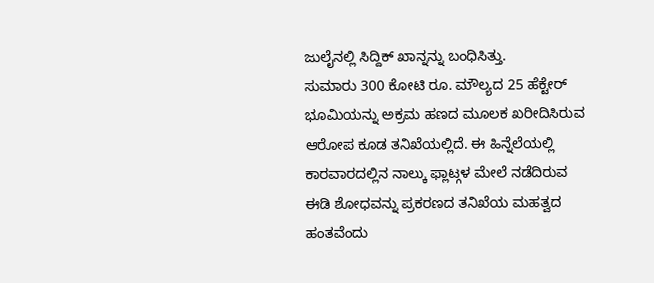ಜುಲೈನಲ್ಲಿ ಸಿದ್ದಿಕ್ ಖಾನ್ನನ್ನು ಬಂಧಿಸಿತ್ತು.
ಸುಮಾರು 300 ಕೋಟಿ ರೂ. ಮೌಲ್ಯದ 25 ಹೆಕ್ಟೇರ್ ಭೂಮಿಯನ್ನು ಅಕ್ರಮ ಹಣದ ಮೂಲಕ ಖರೀದಿಸಿರುವ ಆರೋಪ ಕೂಡ ತನಿಖೆಯಲ್ಲಿದೆ. ಈ ಹಿನ್ನೆಲೆಯಲ್ಲಿ ಕಾರವಾರದಲ್ಲಿನ ನಾಲ್ಕು ಫ್ಲಾಟ್ಗಳ ಮೇಲೆ ನಡೆದಿರುವ ಈಡಿ ಶೋಧವನ್ನು ಪ್ರಕರಣದ ತನಿಖೆಯ ಮಹತ್ವದ ಹಂತವೆಂದು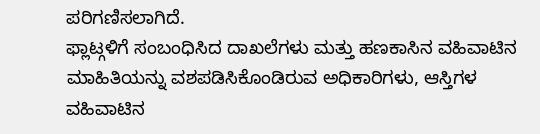ಪರಿಗಣಿಸಲಾಗಿದೆ.
ಫ್ಲಾಟ್ಗಳಿಗೆ ಸಂಬಂಧಿಸಿದ ದಾಖಲೆಗಳು ಮತ್ತು ಹಣಕಾಸಿನ ವಹಿವಾಟಿನ ಮಾಹಿತಿಯನ್ನು ವಶಪಡಿಸಿಕೊಂಡಿರುವ ಅಧಿಕಾರಿಗಳು, ಆಸ್ತಿಗಳ ವಹಿವಾಟಿನ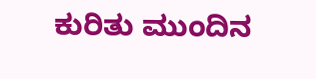ಕುರಿತು ಮುಂದಿನ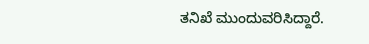ತನಿಖೆ ಮುಂದುವರಿಸಿದ್ದಾರೆ.